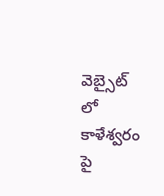వెబ్సైట్ లో కాళేశ్వరం పై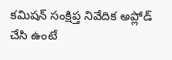కమిషన్ సంక్షిప్త నివేదిక అప్లోడ్ చేసి ఉంటే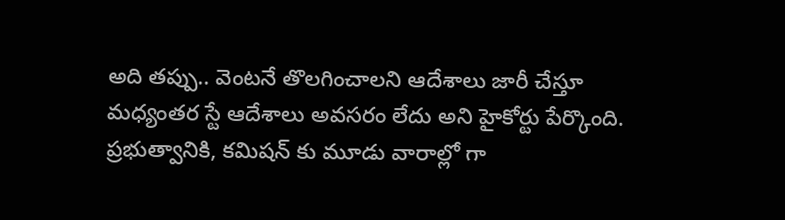అది తప్పు.. వెంటనే తొలగించాలని ఆదేశాలు జారీ చేస్తూ మధ్యంతర స్టే ఆదేశాలు అవసరం లేదు అని హైకోర్టు పేర్కొంది. ప్రభుత్వానికి, కమిషన్ కు మూడు వారాల్లో గా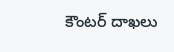కౌంటర్ దాఖలు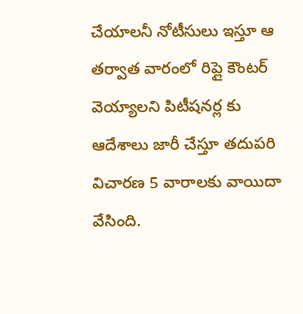చేయాలనీ నోటీసులు ఇస్తూ ఆ తర్వాత వారంలో రిప్లై కౌంటర్ వెయ్యాలని పిటీషనర్ల కు ఆదేశాలు జారీ చేస్తూ తదుపరి విచారణ 5 వారాలకు వాయిదా వేసింది.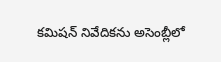కమిషన్ నివేదికను అసెంబ్లీలో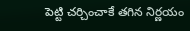పెట్టి చర్చించాకే తగిన నిర్ణయం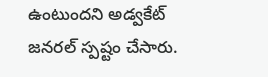ఉంటుందని అడ్వకేట్ జనరల్ స్పష్టం చేసారు.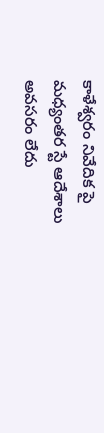కాళేశ్వరం నివేదిక పై మధ్యంతర స్టే ఆదేశాలు అవసరం లేదు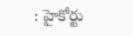: హైకోర్టు